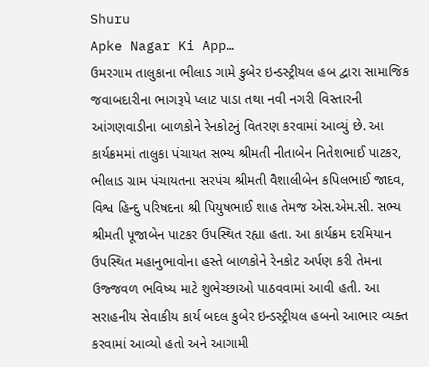Shuru
Apke Nagar Ki App…
ઉમરગામ તાલુકાના ભીલાડ ગામે કુબેર ઇન્ડસ્ટ્રીયલ હબ દ્વારા સામાજિક જવાબદારીના ભાગરૂપે પ્લાટ પાડા તથા નવી નગરી વિસ્તારની આંગણવાડીના બાળકોને રેનકોટનું વિતરણ કરવામાં આવ્યું છે. આ કાર્યક્રમમાં તાલુકા પંચાયત સભ્ય શ્રીમતી નીતાબેન નિતેશભાઈ પાટકર, ભીલાડ ગ્રામ પંચાયતના સરપંચ શ્રીમતી વૈશાલીબેન કપિલભાઈ જાદવ, વિશ્વ હિન્દુ પરિષદના શ્રી પિયુષભાઈ શાહ તેમજ એસ.એમ.સી. સભ્ય શ્રીમતી પૂજાબેન પાટકર ઉપસ્થિત રહ્યા હતા. આ કાર્યક્રમ દરમિયાન ઉપસ્થિત મહાનુભાવોના હસ્તે બાળકોને રેનકોટ અર્પણ કરી તેમના ઉજ્જવળ ભવિષ્ય માટે શુભેચ્છાઓ પાઠવવામાં આવી હતી. આ સરાહનીય સેવાકીય કાર્ય બદલ કુબેર ઇન્ડસ્ટ્રીયલ હબનો આભાર વ્યક્ત કરવામાં આવ્યો હતો અને આગામી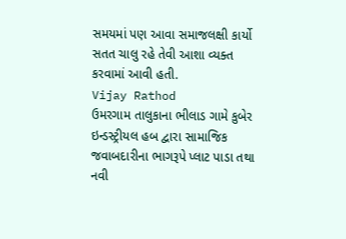સમયમાં પણ આવા સમાજલક્ષી કાર્યો સતત ચાલુ રહે તેવી આશા વ્યક્ત કરવામાં આવી હતી.
Vijay Rathod
ઉમરગામ તાલુકાના ભીલાડ ગામે કુબેર ઇન્ડસ્ટ્રીયલ હબ દ્વારા સામાજિક જવાબદારીના ભાગરૂપે પ્લાટ પાડા તથા નવી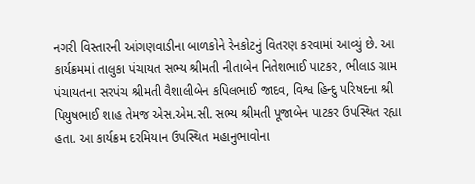નગરી વિસ્તારની આંગણવાડીના બાળકોને રેનકોટનું વિતરણ કરવામાં આવ્યું છે. આ કાર્યક્રમમાં તાલુકા પંચાયત સભ્ય શ્રીમતી નીતાબેન નિતેશભાઈ પાટકર, ભીલાડ ગ્રામ પંચાયતના સરપંચ શ્રીમતી વૈશાલીબેન કપિલભાઈ જાદવ, વિશ્વ હિન્દુ પરિષદના શ્રી પિયુષભાઈ શાહ તેમજ એસ.એમ.સી. સભ્ય શ્રીમતી પૂજાબેન પાટકર ઉપસ્થિત રહ્યા હતા. આ કાર્યક્રમ દરમિયાન ઉપસ્થિત મહાનુભાવોના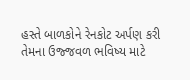હસ્તે બાળકોને રેનકોટ અર્પણ કરી તેમના ઉજ્જવળ ભવિષ્ય માટે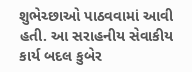શુભેચ્છાઓ પાઠવવામાં આવી હતી. આ સરાહનીય સેવાકીય કાર્ય બદલ કુબેર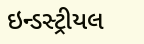ઇન્ડસ્ટ્રીયલ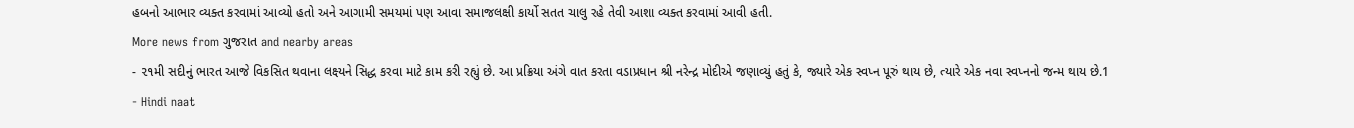હબનો આભાર વ્યક્ત કરવામાં આવ્યો હતો અને આગામી સમયમાં પણ આવા સમાજલક્ષી કાર્યો સતત ચાલુ રહે તેવી આશા વ્યક્ત કરવામાં આવી હતી.
More news from ગુજરાત and nearby areas
- ૨૧મી સદીનું ભારત આજે વિકસિત થવાના લક્ષ્યને સિદ્ધ કરવા માટે કામ કરી રહ્યું છે. આ પ્રક્રિયા અંગે વાત કરતા વડાપ્રધાન શ્રી નરેન્દ્ર મોદીએ જણાવ્યું હતું કે, જ્યારે એક સ્વપ્ન પૂરું થાય છે, ત્યારે એક નવા સ્વપ્નનો જન્મ થાય છે.1
- Hindi naat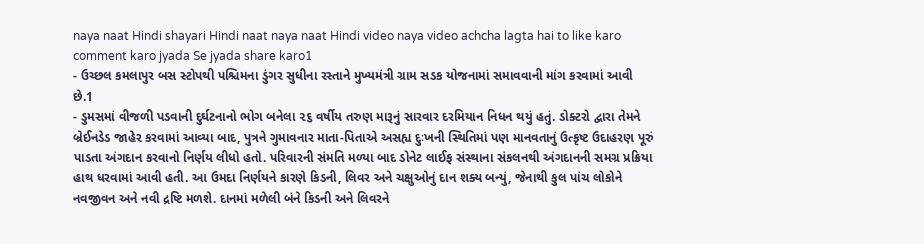naya naat Hindi shayari Hindi naat naya naat Hindi video naya video achcha lagta hai to like karo comment karo jyada Se jyada share karo1
- ઉચ્છલ કમલાપુર બસ સ્ટોપથી પશ્ચિમના ડુંગર સુધીના રસ્તાને મુખ્યમંત્રી ગ્રામ સડક યોજનામાં સમાવવાની માંગ કરવામાં આવી છે.1
- ડુમસમાં વીજળી પડવાની દુર્ઘટનાનો ભોગ બનેલા ૨૬ વર્ષીય તરુણ મારૂનું સારવાર દરમિયાન નિધન થયું હતું. ડોક્ટરો દ્વારા તેમને બ્રેઈનડેડ જાહેર કરવામાં આવ્યા બાદ, પુત્રને ગુમાવનાર માતા-પિતાએ અસહ્ય દુઃખની સ્થિતિમાં પણ માનવતાનું ઉત્કૃષ્ટ ઉદાહરણ પૂરું પાડતા અંગદાન કરવાનો નિર્ણય લીધો હતો. પરિવારની સંમતિ મળ્યા બાદ ડોનેટ લાઈફ સંસ્થાના સંકલનથી અંગદાનની સમગ્ર પ્રક્રિયા હાથ ધરવામાં આવી હતી. આ ઉમદા નિર્ણયને કારણે કિડની, લિવર અને ચક્ષુઓનું દાન શક્ય બન્યું, જેનાથી કુલ પાંચ લોકોને નવજીવન અને નવી દ્રષ્ટિ મળશે. દાનમાં મળેલી બંને કિડની અને લિવરને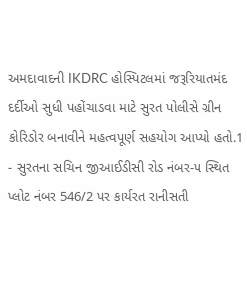અમદાવાદની IKDRC હોસ્પિટલમાં જરૂરિયાતમંદ દર્દીઓ સુધી પહોંચાડવા માટે સુરત પોલીસે ગ્રીન કોરિડોર બનાવીને મહત્વપૂર્ણ સહયોગ આપ્યો હતો.1
- સુરતના સચિન જીઆઈડીસી રોડ નંબર-૫ સ્થિત પ્લોટ નંબર 546/2 પર કાર્યરત રાનીસતી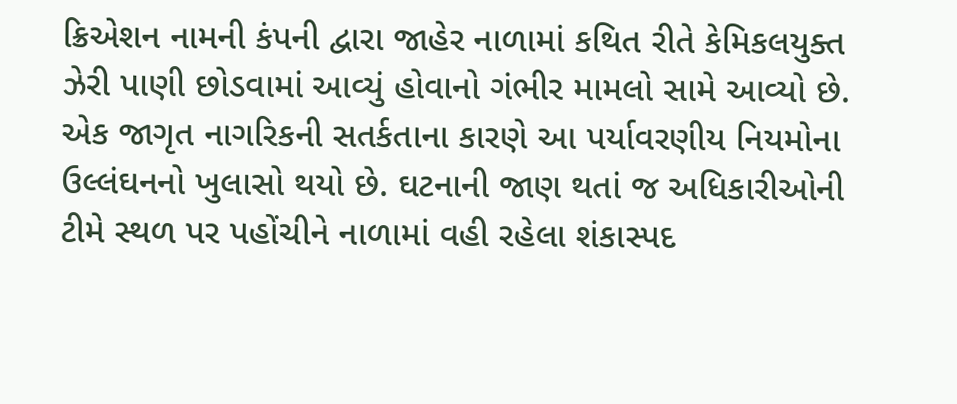ક્રિએશન નામની કંપની દ્વારા જાહેર નાળામાં કથિત રીતે કેમિકલયુક્ત ઝેરી પાણી છોડવામાં આવ્યું હોવાનો ગંભીર મામલો સામે આવ્યો છે. એક જાગૃત નાગરિકની સતર્કતાના કારણે આ પર્યાવરણીય નિયમોના ઉલ્લંઘનનો ખુલાસો થયો છે. ઘટનાની જાણ થતાં જ અધિકારીઓની ટીમે સ્થળ પર પહોંચીને નાળામાં વહી રહેલા શંકાસ્પદ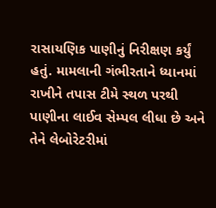રાસાયણિક પાણીનું નિરીક્ષણ કર્યું હતું. મામલાની ગંભીરતાને ધ્યાનમાં રાખીને તપાસ ટીમે સ્થળ પરથી પાણીના લાઈવ સેમ્પલ લીધા છે અને તેને લેબોરેટરીમાં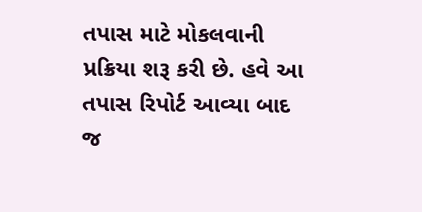તપાસ માટે મોકલવાની પ્રક્રિયા શરૂ કરી છે. હવે આ તપાસ રિપોર્ટ આવ્યા બાદ જ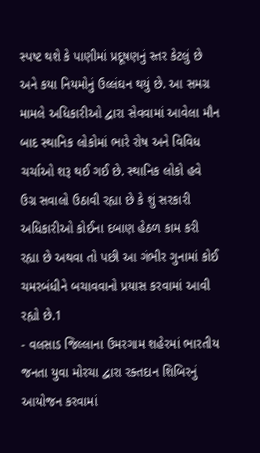સ્પષ્ટ થશે કે પાણીમાં પ્રદૂષણનું સ્તર કેટલું છે અને કયા નિયમોનું ઉલ્લંઘન થયું છે. આ સમગ્ર મામલે અધિકારીઓ દ્વારા સેવવામાં આવેલા મૌન બાદ સ્થાનિક લોકોમાં ભારે રોષ અને વિવિધ ચર્ચાઓ શરૂ થઈ ગઈ છે. સ્થાનિક લોકો હવે ઉગ્ર સવાલો ઉઠાવી રહ્યા છે કે શું સરકારી અધિકારીઓ કોઈના દબાણ હેઠળ કામ કરી રહ્યા છે અથવા તો પછી આ ગંભીર ગુનામાં કોઈ ચમરબંધીને બચાવવાનો પ્રયાસ કરવામાં આવી રહ્યો છે.1
- વલસાડ જિલ્લાના ઉમરગામ શહેરમાં ભારતીય જનતા યુવા મોરચા દ્વારા રક્તદાન શિબિરનું આયોજન કરવામાં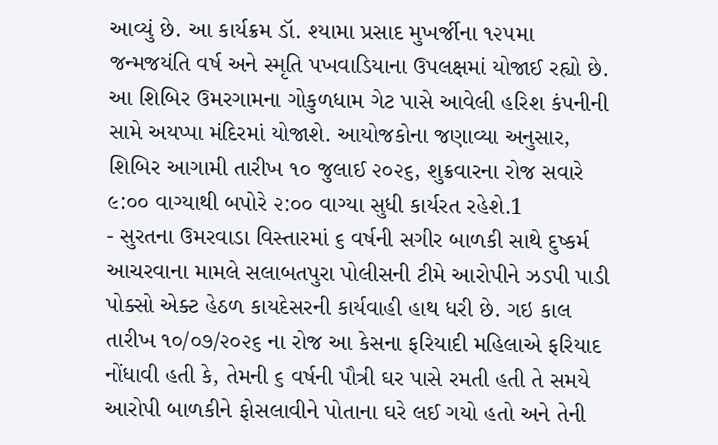આવ્યું છે. આ કાર્યક્રમ ડૉ. શ્યામા પ્રસાદ મુખર્જીના ૧૨૫મા જન્મજયંતિ વર્ષ અને સ્મૃતિ પખવાડિયાના ઉપલક્ષમાં યોજાઈ રહ્યો છે. આ શિબિર ઉમરગામના ગોકુળધામ ગેટ પાસે આવેલી હરિશ કંપનીની સામે અયપ્પા મંદિરમાં યોજાશે. આયોજકોના જણાવ્યા અનુસાર, શિબિર આગામી તારીખ ૧૦ જુલાઈ ૨૦૨૬, શુક્રવારના રોજ સવારે ૯:૦૦ વાગ્યાથી બપોરે ૨:૦૦ વાગ્યા સુધી કાર્યરત રહેશે.1
- સુરતના ઉમરવાડા વિસ્તારમાં ૬ વર્ષની સગીર બાળકી સાથે દુષ્કર્મ આચરવાના મામલે સલાબતપુરા પોલીસની ટીમે આરોપીને ઝડપી પાડી પોક્સો એક્ટ હેઠળ કાયદેસરની કાર્યવાહી હાથ ધરી છે. ગઇ કાલ તારીખ ૧૦/૦૭/૨૦૨૬ ના રોજ આ કેસના ફરિયાદી મહિલાએ ફરિયાદ નોંધાવી હતી કે, તેમની ૬ વર્ષની પૌત્રી ઘર પાસે રમતી હતી તે સમયે આરોપી બાળકીને ફોસલાવીને પોતાના ઘરે લઈ ગયો હતો અને તેની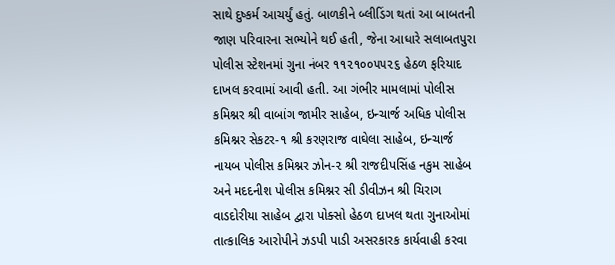સાથે દુષ્કર્મ આચર્યું હતું. બાળકીને બ્લીડિંગ થતાં આ બાબતની જાણ પરિવારના સભ્યોને થઈ હતી, જેના આધારે સલાબતપુરા પોલીસ સ્ટેશનમાં ગુના નંબર ૧૧૨૧૦૦૫૫૨૬ હેઠળ ફરિયાદ દાખલ કરવામાં આવી હતી. આ ગંભીર મામલામાં પોલીસ કમિશ્નર શ્રી વાબાંગ જામીર સાહેબ, ઇન્ચાર્જ અધિક પોલીસ કમિશ્નર સેકટર-૧ શ્રી કરણરાજ વાઘેલા સાહેબ, ઇન્ચાર્જ નાયબ પોલીસ કમિશ્નર ઝોન-૨ શ્રી રાજદીપસિંહ નકુમ સાહેબ અને મદદનીશ પોલીસ કમિશ્નર સી ડીવીઝન શ્રી ચિરાગ વાડદોરીયા સાહેબ દ્વારા પોક્સો હેઠળ દાખલ થતા ગુનાઓમાં તાત્કાલિક આરોપીને ઝડપી પાડી અસરકારક કાર્યવાહી કરવા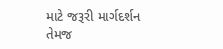માટે જરૂરી માર્ગદર્શન તેમજ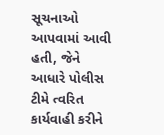સૂચનાઓ આપવામાં આવી હતી, જેને આધારે પોલીસ ટીમે ત્વરિત કાર્યવાહી કરીને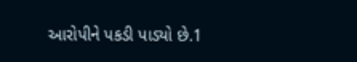આરોપીને પકડી પાડ્યો છે.1